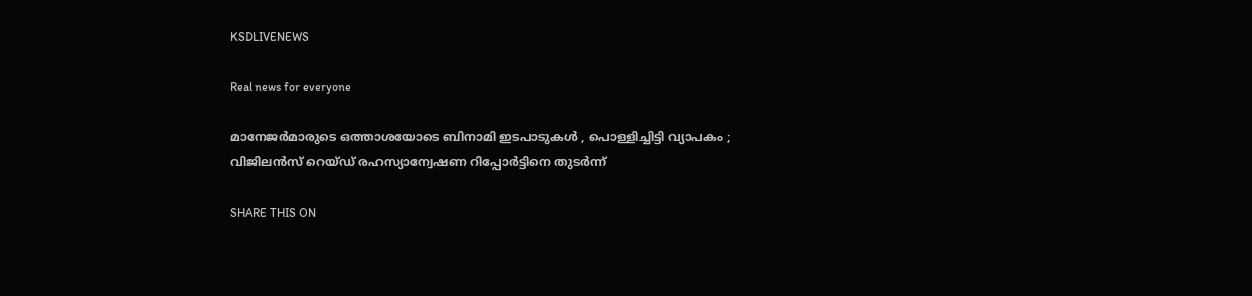KSDLIVENEWS

Real news for everyone

മാനേജർമാരുടെ ഒത്താശയോടെ ബിനാമി ഇടപാടുകൾ , പൊള്ളിച്ചിട്ടി വ്യാപകം ; വിജിലൻസ് റെയ്ഡ് രഹസ്യാന്വേഷണ റിപ്പോർട്ടിനെ തുടർന്ന്

SHARE THIS ON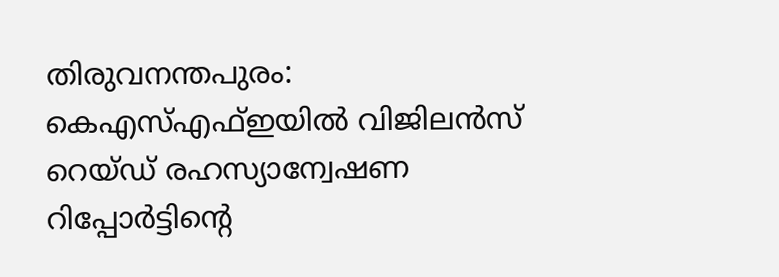തിരുവനന്തപുരം: കെഎസ്‌എഫ്‌ഇയില്‍ വിജിലന്‍സ് റെയ്ഡ് രഹസ്യാന്വേഷണ റിപ്പോര്‍ട്ടിന്റെ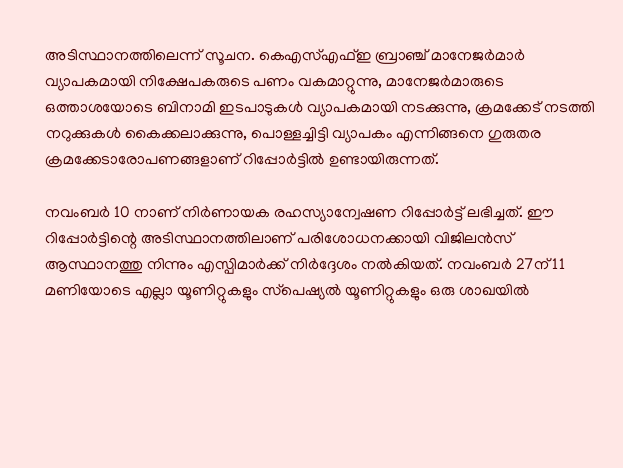അടിസ്ഥാനത്തിലെന്ന് സൂചന. കെഎസ്‌എഫ്‌ഇ ബ്രാഞ്ച് മാനേജര്‍മാര്‍ വ്യാപകമായി നിക്ഷേപകരുടെ പണം വകമാറ്റുന്നു, മാനേജര്‍മാരുടെ ഒത്താശയോടെ ബിനാമി ഇടപാടുകള്‍ വ്യാപകമായി നടക്കുന്നു, ക്രമക്കേട് നടത്തി നറുക്കുകള്‍ കൈക്കലാക്കുന്നു, പൊള്ളച്ചിട്ടി വ്യാപകം എന്നിങ്ങനെ ഗുരുതര ക്രമക്കേടാരോപണങ്ങളാണ് റിപ്പോര്‍ട്ടില്‍ ഉണ്ടായിരുന്നത്.

നവംബര്‍ 10 നാണ് നിര്‍ണായക രഹസ്യാന്വേഷണ റിപ്പോര്‍ട്ട് ലഭിച്ചത്. ഈ റിപ്പോര്‍ട്ടിന്റെ അടിസ്ഥാനത്തിലാണ് പരിശോധനക്കായി വിജിലന്‍സ് ആസ്ഥാനത്തു നിന്നും എസ്പിമാര്‍ക്ക് നിര്‍ദ്ദേശം നല്‍കിയത്. നവംബര്‍ 27ന് 11 മണിയോടെ എല്ലാ യൂണിറ്റുകളും സ്‌പെഷ്യല്‍ യൂണിറ്റുകളും ഒരു ശാഖയില്‍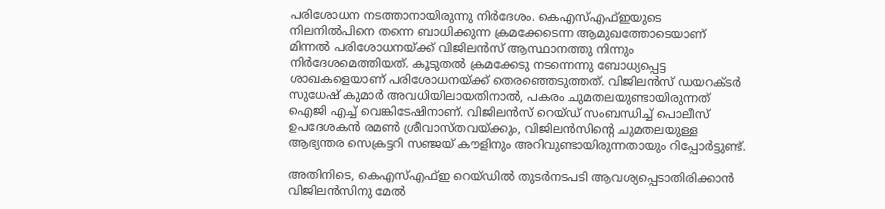പരിശോധന നടത്താനായിരുന്നു നിര്‍ദേശം. കെഎസ്‌എഫ്‌ഇയുടെ നിലനില്‍പിനെ തന്നെ ബാധിക്കുന്ന ക്രമക്കേടെന്ന ആമുഖത്തോടെയാണ് മിന്നല്‍ പരിശോധനയ്ക്ക് വിജിലന്‍സ് ആസ്ഥാനത്തു നിന്നും നിര്‍ദേശമെത്തിയത്. കൂടുതല്‍ ക്രമക്കേടു നടന്നെന്നു ബോധ്യപ്പെട്ട ശാഖകളെയാണ് പരിശോധനയ്ക്ക് തെരഞ്ഞെടുത്തത്. വിജിലന്‍സ് ഡയറക്ടര്‍ സുധേഷ് കുമാര്‍ അവധിയിലായതിനാല്‍, പകരം ചുമതലയുണ്ടായിരുന്നത് ഐജി എച്ച്‌ വെങ്കിടേഷിനാണ്. വിജിലന്‍സ് റെയ്ഡ് സംബന്ധിച്ച്‌ പൊലീസ് ഉപദേശകന്‍ രമണ്‍ ശ്രീവാസ്തവയ്ക്കും, വിജിലന്‍സിന്റെ ചുമതലയുള്ള ആഭ്യന്തര സെക്രട്ടറി സഞ്ജയ് കൗളിനും അറിവുണ്ടായിരുന്നതായും റിപ്പോര്‍ട്ടുണ്ട്.

അതിനിടെ, കെഎസ്‌എഫ്‌ഇ റെയ്ഡില്‍ തുടര്‍നടപടി ആവശ്യപ്പെടാതിരിക്കാന്‍ വിജിലന്‍സിനു മേല്‍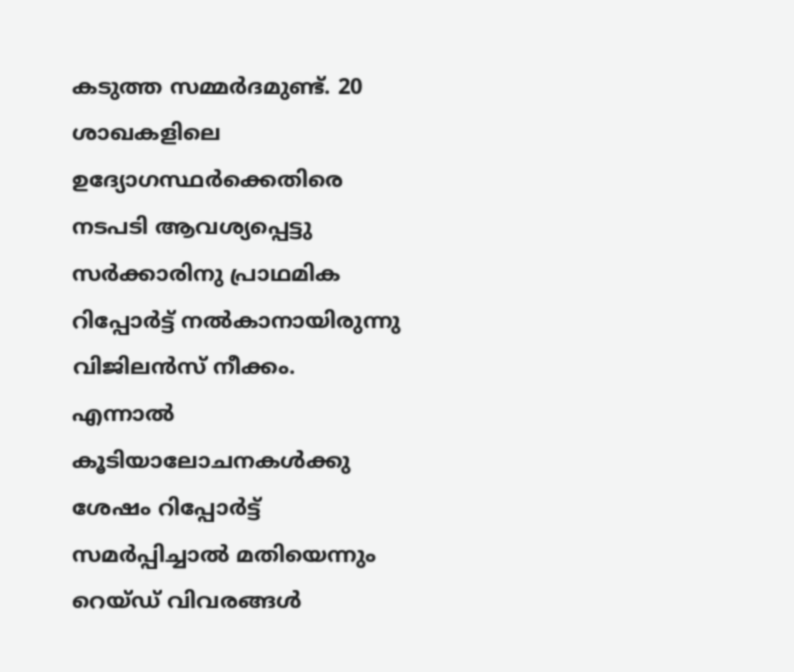കടുത്ത സമ്മര്‍ദമുണ്ട്. 20 ശാഖകളിലെ ഉദ്യോഗസ്ഥര്‍ക്കെതിരെ നടപടി ആവശ്യപ്പെട്ടു സര്‍ക്കാരിനു പ്രാഥമിക റിപ്പോര്‍ട്ട് നല്‍കാനായിരുന്നു വിജിലന്‍സ് നീക്കം. എന്നാല്‍ കൂടിയാലോചനകള്‍ക്കു ശേഷം റിപ്പോര്‍ട്ട് സമര്‍പ്പിച്ചാല്‍ മതിയെന്നും റെയ്ഡ് വിവരങ്ങള്‍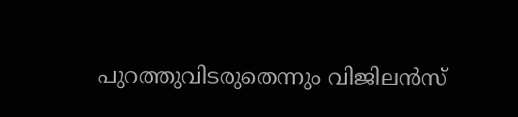പുറത്തുവിടരുതെന്നും വിജിലന്‍സ്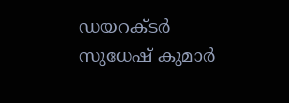ഡയറക്ടര്‍ സുധേഷ് കുമാര്‍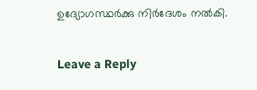ഉദ്യോഗസ്ഥര്‍ക്കു നിര്‍ദേശം നല്‍കി.

Leave a Reply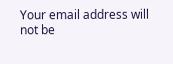Your email address will not be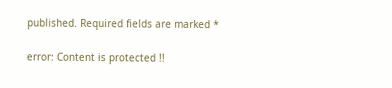published. Required fields are marked *

error: Content is protected !!